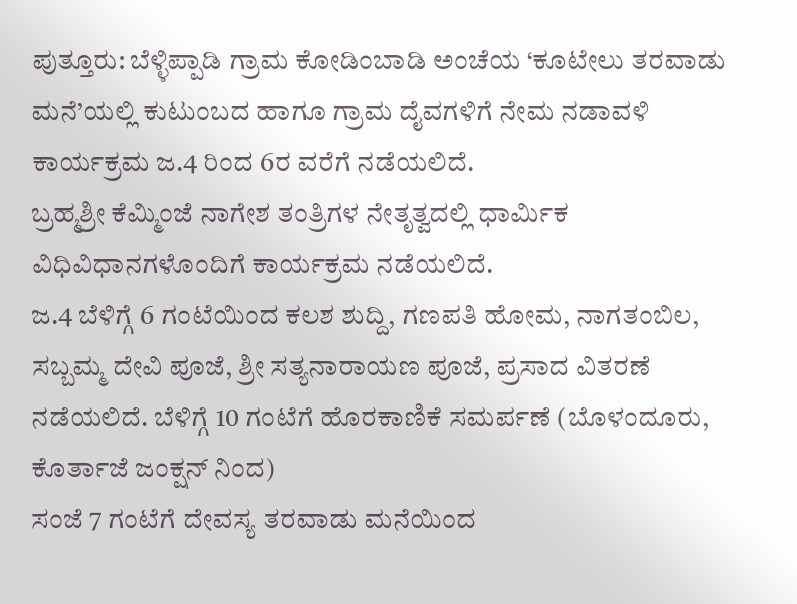ಪುತ್ತೂರು: ಬೆಳ್ಳಿಪ್ಪಾಡಿ ಗ್ರಾಮ ಕೋಡಿಂಬಾಡಿ ಅಂಚೆಯ ‘ಕೂಟೇಲು ತರವಾಡು ಮನೆ’ಯಲ್ಲಿ ಕುಟುಂಬದ ಹಾಗೂ ಗ್ರಾಮ ದೈವಗಳಿಗೆ ನೇಮ ನಡಾವಳಿ ಕಾರ್ಯಕ್ರಮ ಜ.4 ರಿಂದ 6ರ ವರೆಗೆ ನಡೆಯಲಿದೆ.
ಬ್ರಹ್ಮಶ್ರೀ ಕೆಮ್ಮಿಂಜೆ ನಾಗೇಶ ತಂತ್ರಿಗಳ ನೇತೃತ್ವದಲ್ಲಿ ಧಾರ್ಮಿಕ ವಿಧಿವಿಧಾನಗಳೊಂದಿಗೆ ಕಾರ್ಯಕ್ರಮ ನಡೆಯಲಿದೆ.
ಜ.4 ಬೆಳಿಗ್ಗೆ 6 ಗಂಟೆಯಿಂದ ಕಲಶ ಶುದ್ದಿ, ಗಣಪತಿ ಹೋಮ, ನಾಗತಂಬಿಲ, ಸಬ್ಬಮ್ಮ ದೇವಿ ಪೂಜೆ, ಶ್ರೀ ಸತ್ಯನಾರಾಯಣ ಪೂಜೆ, ಪ್ರಸಾದ ವಿತರಣೆ ನಡೆಯಲಿದೆ. ಬೆಳಿಗ್ಗೆ 10 ಗಂಟೆಗೆ ಹೊರಕಾಣಿಕೆ ಸಮರ್ಪಣೆ (ಬೊಳಂದೂರು, ಕೊರ್ತಾಜೆ ಜಂಕ್ಷನ್ ನಿಂದ)
ಸಂಜೆ 7 ಗಂಟೆಗೆ ದೇವಸ್ಯ ತರವಾಡು ಮನೆಯಿಂದ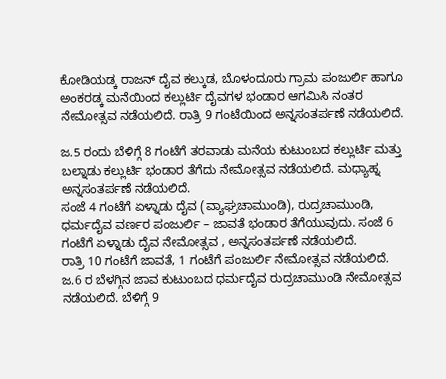ಕೋಡಿಯಡ್ಕ ರಾಜನ್ ದೈವ ಕಲ್ಕುಡ, ಬೊಳಂದೂರು ಗ್ರಾಮ ಪಂಜುರ್ಲಿ ಹಾಗೂ ಅಂಕರಡ್ಕ ಮನೆಯಿಂದ ಕಲ್ಲುರ್ಟಿ ದೈವಗಳ ಭಂಡಾರ ಆಗಮಿಸಿ ನಂತರ ನೇಮೋತ್ಸವ ನಡೆಯಲಿದೆ. ರಾತ್ರಿ 9 ಗಂಟೆಯಿಂದ ಅನ್ನಸಂತರ್ಪಣೆ ನಡೆಯಲಿದೆ.

ಜ.5 ರಂದು ಬೆಳಿಗ್ಗೆ 8 ಗಂಟೆಗೆ ತರವಾಡು ಮನೆಯ ಕುಟುಂಬದ ಕಲ್ಲುರ್ಟಿ ಮತ್ತು ಬಲ್ನಾಡು ಕಲ್ಲುರ್ಟಿ ಭಂಡಾರ ತೆಗೆದು ನೇಮೋತ್ಸವ ನಡೆಯಲಿದೆ. ಮಧ್ಯಾಹ್ನ ಅನ್ನಸಂತರ್ಪಣೆ ನಡೆಯಲಿದೆ.
ಸಂಜೆ 4 ಗಂಟೆಗೆ ಏಳ್ನಾಡು ದೈವ (ವ್ಯಾಘ್ರಚಾಮುಂಡಿ), ರುದ್ರಚಾಮುಂಡಿ, ಧರ್ಮದೈವ ವರ್ಣರ ಪಂಜುರ್ಲಿ – ಜಾವತೆ ಭಂಡಾರ ತೆಗೆಯುವುದು. ಸಂಜೆ 6 ಗಂಟೆಗೆ ಏಳ್ನಾಡು ದೈವ ನೇಮೋತ್ಸವ , ಅನ್ನಸಂತರ್ಪಣೆ ನಡೆಯಲಿದೆ.
ರಾತ್ರಿ 10 ಗಂಟೆಗೆ ಜಾವತೆ, 1 ಗಂಟೆಗೆ ಪಂಜುರ್ಲಿ ನೇಮೋತ್ಸವ ನಡೆಯಲಿದೆ.
ಜ.6 ರ ಬೆಳಗ್ಗಿನ ಜಾವ ಕುಟುಂಬದ ಧರ್ಮದೈವ ರುದ್ರಚಾಮುಂಡಿ ನೇಮೋತ್ಸವ ನಡೆಯಲಿದೆ. ಬೆಳಿಗ್ಗೆ 9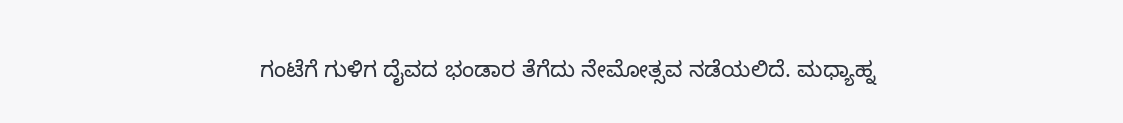ಗಂಟೆಗೆ ಗುಳಿಗ ದೈವದ ಭಂಡಾರ ತೆಗೆದು ನೇಮೋತ್ಸವ ನಡೆಯಲಿದೆ. ಮಧ್ಯಾಹ್ನ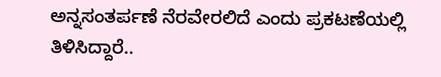ಅನ್ನಸಂತರ್ಪಣೆ ನೆರವೇರಲಿದೆ ಎಂದು ಪ್ರಕಟಣೆಯಲ್ಲಿ ತಿಳಿಸಿದ್ದಾರೆ..